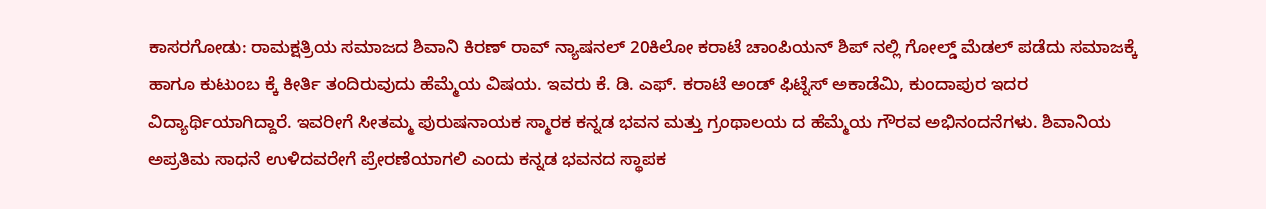ಕಾಸರಗೋಡು: ರಾಮಕ್ಷತ್ರಿಯ ಸಮಾಜದ ಶಿವಾನಿ ಕಿರಣ್ ರಾವ್ ನ್ಯಾಷನಲ್ 20ಕಿಲೋ ಕರಾಟೆ ಚಾಂಪಿಯನ್ ಶಿಪ್ ನಲ್ಲಿ ಗೋಲ್ಡ್ ಮೆಡಲ್ ಪಡೆದು ಸಮಾಜಕ್ಕೆ ಹಾಗೂ ಕುಟುಂಬ ಕ್ಕೆ ಕೀರ್ತಿ ತಂದಿರುವುದು ಹೆಮ್ಮೆಯ ವಿಷಯ. ಇವರು ಕೆ. ಡಿ. ಎಫ್. ಕರಾಟೆ ಅಂಡ್ ಫಿಟ್ನೆಸ್ ಅಕಾಡೆಮಿ, ಕುಂದಾಪುರ ಇದರ ವಿದ್ಯಾರ್ಥಿಯಾಗಿದ್ದಾರೆ. ಇವರೀಗೆ ಸೀತಮ್ಮ ಪುರುಷನಾಯಕ ಸ್ಮಾರಕ ಕನ್ನಡ ಭವನ ಮತ್ತು ಗ್ರಂಥಾಲಯ ದ ಹೆಮ್ಮೆಯ ಗೌರವ ಅಭಿನಂದನೆಗಳು. ಶಿವಾನಿಯ ಅಪ್ರತಿಮ ಸಾಧನೆ ಉಳಿದವರೇಗೆ ಪ್ರೇರಣೆಯಾಗಲಿ ಎಂದು ಕನ್ನಡ ಭವನದ ಸ್ಥಾಪಕ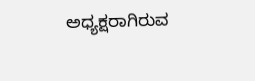ಅಧ್ಯಕ್ಷರಾಗಿರುವ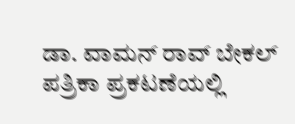ಡಾ. ವಾಮನ್ ರಾವ್ ಬೇಕಲ್ ಪತ್ರಿಕಾ ಪ್ರಕಟಣೆಯಲ್ಲಿ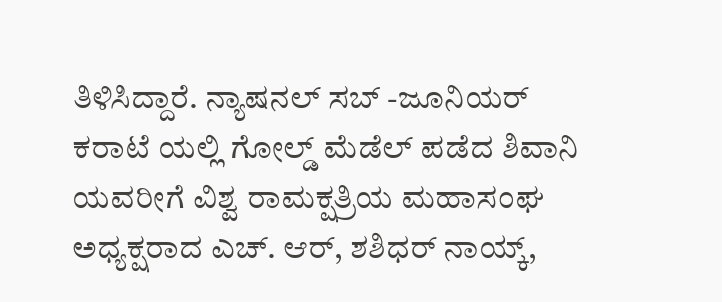ತಿಳಿಸಿದ್ದಾರೆ. ನ್ಯಾಷನಲ್ ಸಬ್ -ಜೂನಿಯರ್ ಕರಾಟೆ ಯಲ್ಲಿ ಗೋಲ್ಡ್ ಮೆಡೆಲ್ ಪಡೆದ ಶಿವಾನಿ ಯವರೀಗೆ ವಿಶ್ವ ರಾಮಕ್ಷತ್ರಿಯ ಮಹಾಸಂಘ ಅಧ್ಯಕ್ಷರಾದ ಎಚ್. ಆರ್, ಶಶಿಧರ್ ನಾಯ್ಕ್,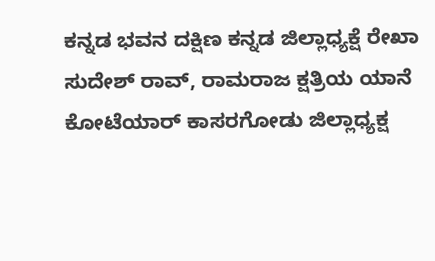ಕನ್ನಡ ಭವನ ದಕ್ಷಿಣ ಕನ್ನಡ ಜಿಲ್ಲಾಧ್ಯಕ್ಷೆ ರೇಖಾ ಸುದೇಶ್ ರಾವ್, ರಾಮರಾಜ ಕ್ಷತ್ರಿಯ ಯಾನೆ ಕೋಟೆಯಾರ್ ಕಾಸರಗೋಡು ಜಿಲ್ಲಾಧ್ಯಕ್ಷ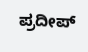ಪ್ರದೀಪ್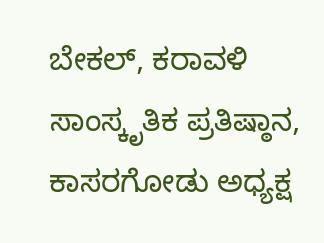ಬೇಕಲ್, ಕರಾವಳಿ ಸಾಂಸ್ಕೃತಿಕ ಪ್ರತಿಷ್ಠಾನ, ಕಾಸರಗೋಡು ಅಧ್ಯಕ್ಷ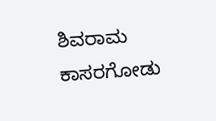ಶಿವರಾಮ ಕಾಸರಗೋಡು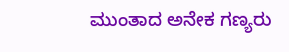ಮುಂತಾದ ಅನೇಕ ಗಣ್ಯರು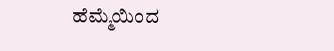ಹೆಮ್ಮೆಯಿಂದ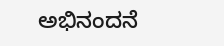ಅಭಿನಂದನೆ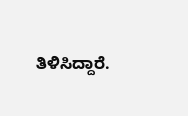ತಿಳಿಸಿದ್ದಾರೆ.